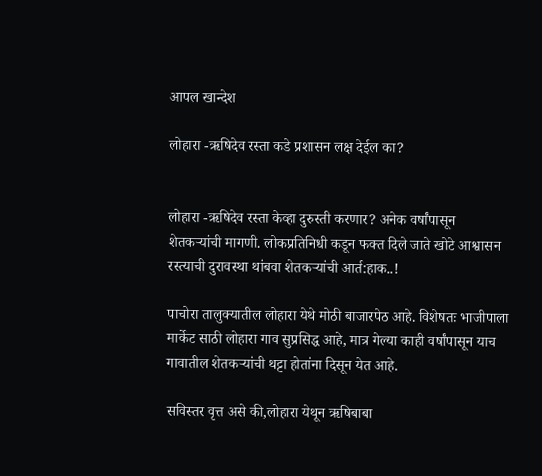आपल खान्देश

लोहारा -ऋषिदेव रस्ता कडे प्रशासन लक्ष देईल का?


लोहारा -ऋषिदेव रस्ता केव्हा दुरुस्ती करणार? अनेक वर्षांपासून शेतकऱ्यांची मागणी. लोकप्रतिनिधी कडून फक्त दिले जाते खोटे आश्वासन रस्त्याची दुरावस्था थांबवा शेतकऱ्यांची आर्त:हाक..!

पाचोरा तालुक्यातील लोहारा येथे मोठी बाजारपेठ आहे. विशेषतः भाजीपाला मार्केट साठी लोहारा गाव सुप्रसिद्ध आहे, मात्र गेल्या काही वर्षांपासून याच गावातील शेतकऱ्यांची थट्टा होतांना दिसून येत आहे.

सविस्तर वृत्त असे की,लोहारा येथून ऋषिबाबा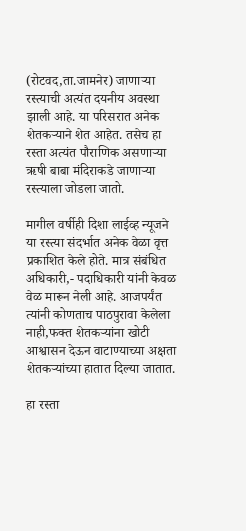(रोटवद,ता.जामनेर) जाणाऱ्या रस्त्याची अत्यंत दयनीय अवस्था झाली आहे. या परिसरात अनेक शेतकऱ्याने शेत आहेत. तसेच हा रस्ता अत्यंत पौराणिक असणाऱ्या ऋषी बाबा मंदिराकडे जाणाऱ्या रस्त्याला जोडला जातो.

मागील वर्षीही दिशा लाईव्ह न्यूजने या रस्त्या संदर्भात अनेक वेळा वृत्त प्रकाशित केले होते. मात्र संबंधित अधिकारी,- पदाधिकारी यांनी केवळ वेळ मारून नेली आहे. आजपर्यंत त्यांनी कोणताच पाठपुरावा केलेला नाही,फक्त शेतकऱ्यांना खोटी आश्वासन देऊन वाटाण्याच्या अक्षता शेतकऱ्यांच्या हातात दिल्या जातात.

हा रस्ता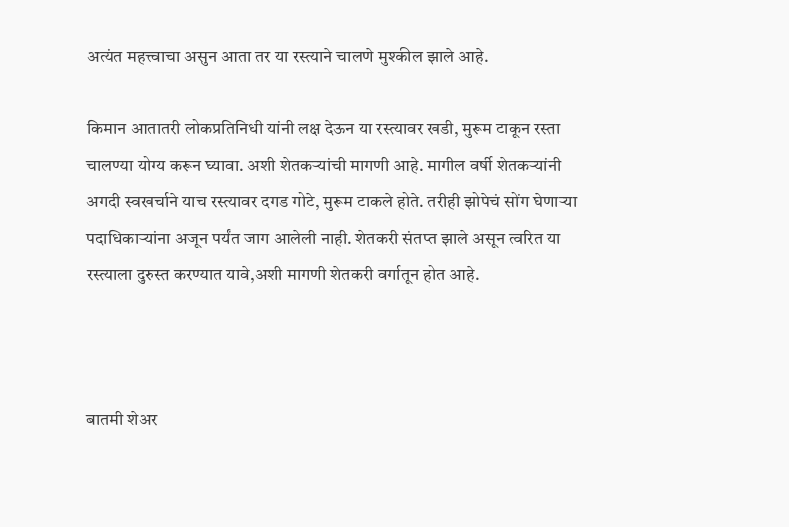अत्यंत महत्त्वाचा असुन आता तर या रस्त्याने चालणे मुश्कील झाले आहे.

किमान आतातरी लोकप्रतिनिधी यांनी लक्ष देऊन या रस्त्यावर खडी, मुरूम टाकून रस्ता चालण्या योग्य करून घ्यावा. अशी शेतकऱ्यांची मागणी आहे. मागील वर्षी शेतकऱ्यांनी अगदी स्वखर्चाने याच रस्त्यावर दगड गोटे, मुरूम टाकले होते. तरीही झोपेचं सोंग घेणाऱ्या पदाधिकाऱ्यांना अजून पर्यंत जाग आलेली नाही. शेतकरी संतप्त झाले असून त्वरित या रस्त्याला दुरुस्त करण्यात यावे,अशी मागणी शेतकरी वर्गातून होत आहे.



बातमी शेअर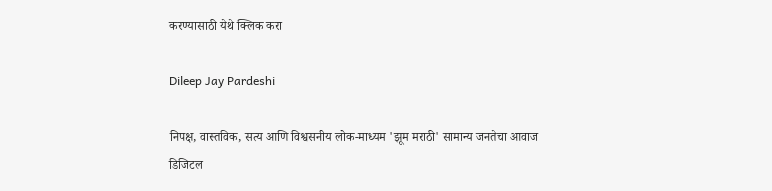करण्यासाठी येथे क्लिक करा

Dileep Jay Pardeshi

निपक्ष, वास्तविक, सत्य आणि विश्वसनीय लोक-माध्यम 'झूम मराठी' सामान्य जनतेचा आवाज डिजिटल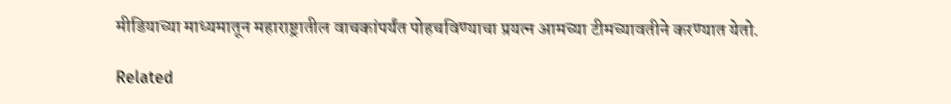मीडियाच्या माध्यमातून महाराष्ट्रातील वाचकांपर्यंत पोहचविण्याचा प्रयत्न आमच्या टीमच्यावतीने करण्यात येतो.

Related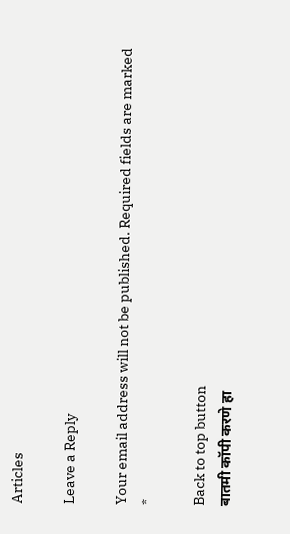Articles

Leave a Reply

Your email address will not be published. Required fields are marked *

Back to top button
बातमी कॉपी करणे हा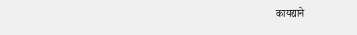कायद्याने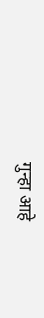गुन्हा आहे